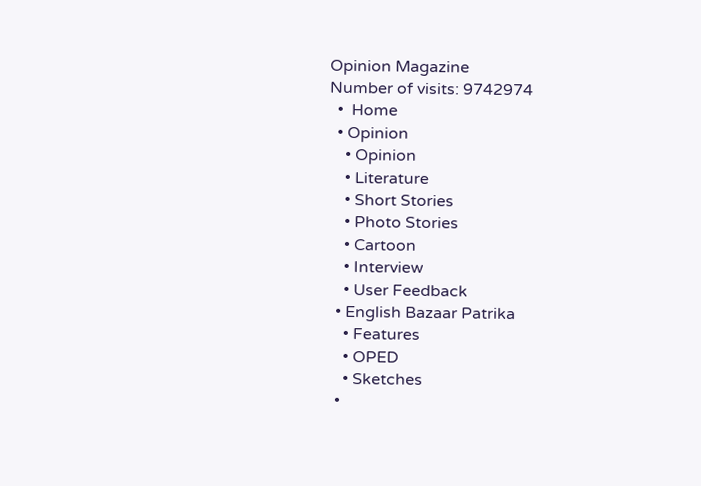Opinion Magazine
Number of visits: 9742974
  •  Home
  • Opinion
    • Opinion
    • Literature
    • Short Stories
    • Photo Stories
    • Cartoon
    • Interview
    • User Feedback
  • English Bazaar Patrika
    • Features
    • OPED
    • Sketches
  •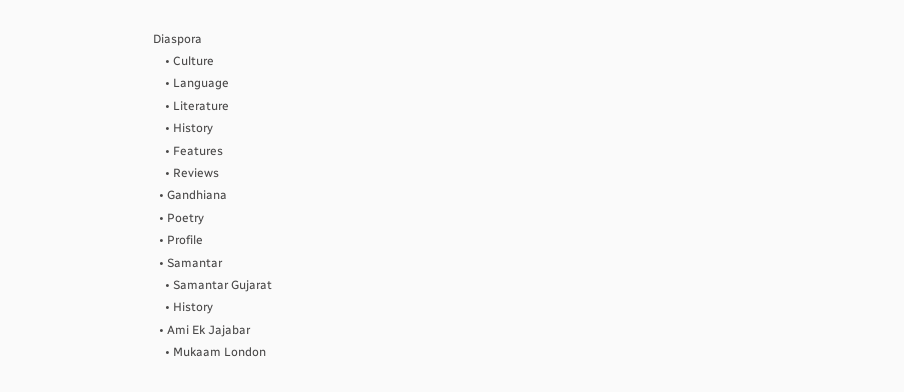Diaspora
    • Culture
    • Language
    • Literature
    • History
    • Features
    • Reviews
  • Gandhiana
  • Poetry
  • Profile
  • Samantar
    • Samantar Gujarat
    • History
  • Ami Ek Jajabar
    • Mukaam London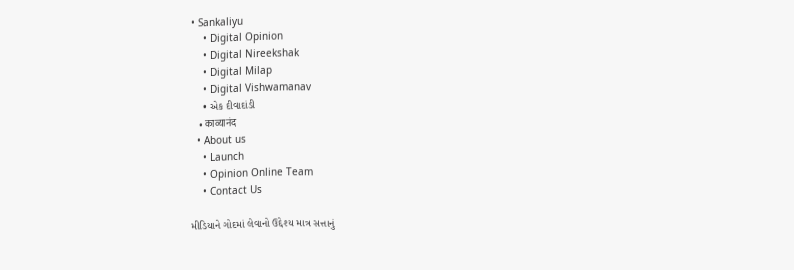• Sankaliyu
    • Digital Opinion
    • Digital Nireekshak
    • Digital Milap
    • Digital Vishwamanav
    • એક દીવાદાંડી
    • काव्यानंद
  • About us
    • Launch
    • Opinion Online Team
    • Contact Us

મીડિયાને ગોદમાં લેવાનો ઉદ્દેશ્ય માત્ર સત્તાનું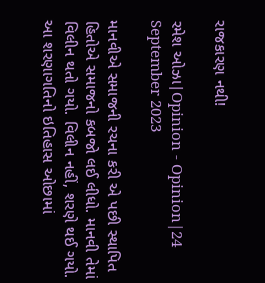રાજકારણ નથી!

રમેશ ઓઝા|Opinion - Opinion|24 September 2023

માનવીએ સમાજની રચના કરી એ પછી સ્થાપિત હિતોએ સમાજનો કબજો લઈ લીધો. માનવી તેમાં વિલીન થતો ગયો. વિલીન નહીં, શરણે થઈ ગયો. આ શરણાગતિનો ઇતિહાસ ઓછામાં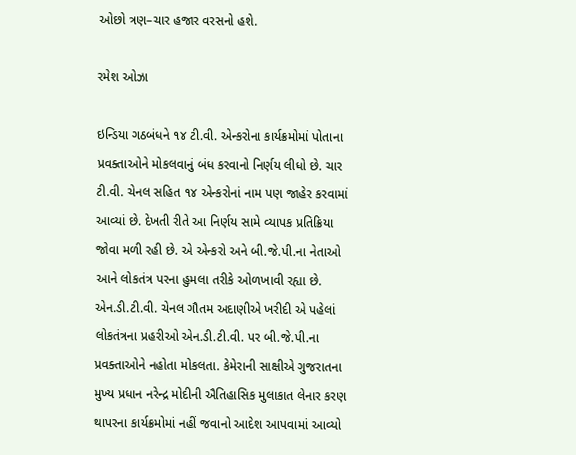ઓછો ત્રણ–ચાર હજાર વરસનો હશે.

રમેશ ઓઝા

ઇન્ડિયા ગઠબંધને ૧૪ ટી.વી. એન્કરોના કાર્યક્રમોમાં પોતાના પ્રવક્તાઓને મોકલવાનું બંધ કરવાનો નિર્ણય લીધો છે. ચાર ટી.વી. ચેનલ સહિત ૧૪ એન્કરોનાં નામ પણ જાહેર કરવામાં આવ્યાં છે. દેખતી રીતે આ નિર્ણય સામે વ્યાપક પ્રતિક્રિયા જોવા મળી રહી છે. એ એન્કરો અને બી.જે.પી.ના નેતાઓ આને લોકતંત્ર પરના હુમલા તરીકે ઓળખાવી રહ્યા છે. એન.ડી.ટી.વી. ચેનલ ગૌતમ અદાણીએ ખરીદી એ પહેલાં લોકતંત્રના પ્રહરીઓ એન.ડી.ટી.વી. પર બી.જે.પી.ના પ્રવક્તાઓને નહોતા મોકલતા. કેમેરાની સાક્ષીએ ગુજરાતના મુખ્ય પ્રધાન નરેન્દ્ર મોદીની ઐતિહાસિક મુલાકાત લેનાર કરણ થાપરના કાર્યક્રમોમાં નહીં જવાનો આદેશ આપવામાં આવ્યો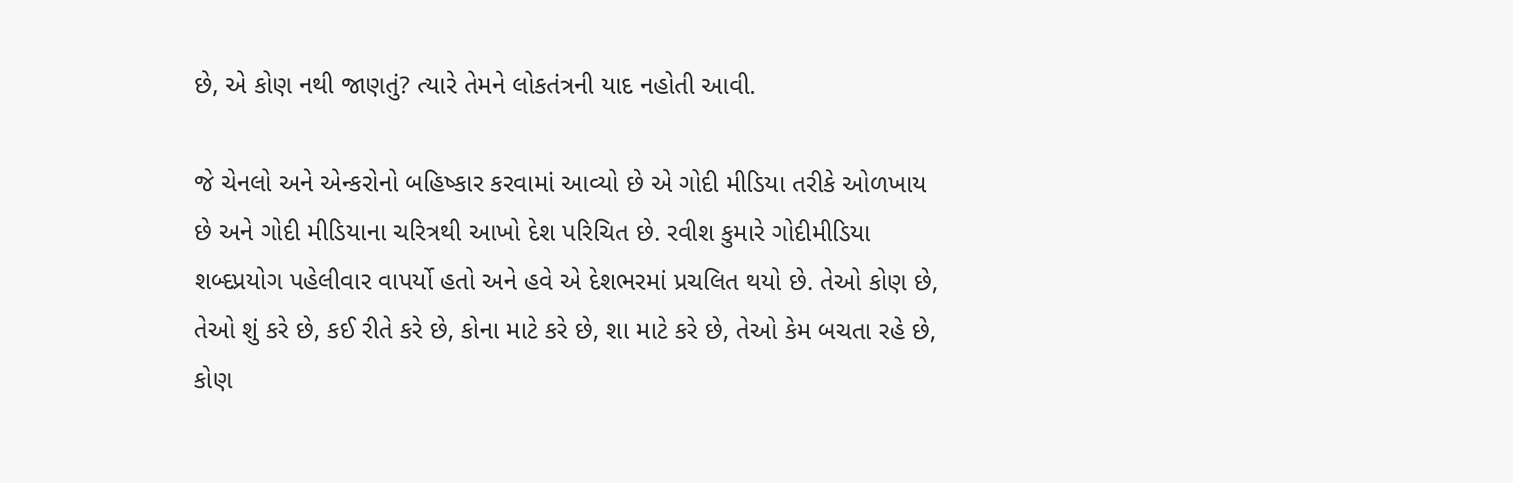છે, એ કોણ નથી જાણતું? ત્યારે તેમને લોકતંત્રની યાદ નહોતી આવી.

જે ચેનલો અને એન્કરોનો બહિષ્કાર કરવામાં આવ્યો છે એ ગોદી મીડિયા તરીકે ઓળખાય છે અને ગોદી મીડિયાના ચરિત્રથી આખો દેશ પરિચિત છે. રવીશ કુમારે ગોદીમીડિયા શબ્દપ્રયોગ પહેલીવાર વાપર્યો હતો અને હવે એ દેશભરમાં પ્રચલિત થયો છે. તેઓ કોણ છે, તેઓ શું કરે છે, કઈ રીતે કરે છે, કોના માટે કરે છે, શા માટે કરે છે, તેઓ કેમ બચતા રહે છે, કોણ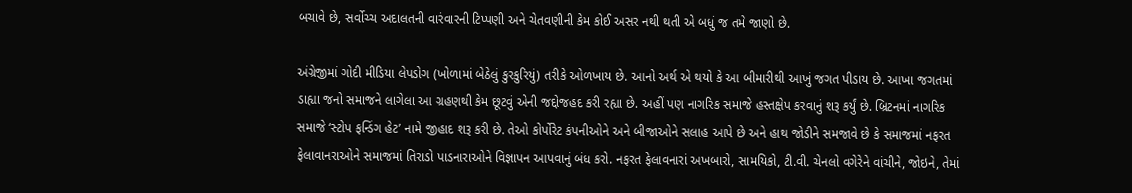બચાવે છે, સર્વોચ્ચ અદાલતની વારંવારની ટિપ્પણી અને ચેતવણીની કેમ કોઈ અસર નથી થતી એ બધું જ તમે જાણો છે.

અંગ્રેજીમાં ગોદી મીડિયા લેપડોગ (ખોળામાં બેઠેલું કુરકુરિયું) તરીકે ઓળખાય છે. આનો અર્થ એ થયો કે આ બીમારીથી આખું જગત પીડાય છે. આખા જગતમાં ડાહ્યા જનો સમાજને લાગેલા આ ગ્રહણથી કેમ છૂટવું એની જદ્દોજહદ કરી રહ્યા છે. અહીં પણ નાગરિક સમાજે હસ્તક્ષેપ કરવાનું શરૂ કર્યું છે. બ્રિટનમાં નાગરિક સમાજે ‘સ્ટોપ ફન્ડિંગ હેટ’ નામે જીહાદ શરૂ કરી છે. તેઓ કોર્પોરેટ કંપનીઓને અને બીજાઓને સલાહ આપે છે અને હાથ જોડીને સમજાવે છે કે સમાજમાં નફરત ફેલાવાનરાઓને સમાજમાં તિરાડો પાડનારાઓને વિજ્ઞાપન આપવાનું બંધ કરો. નફરત ફેલાવનારાં અખબારો, સામયિકો, ટી.વી. ચેનલો વગેરેને વાંચીને, જોઇને, તેમાં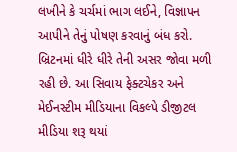લખીને કે ચર્ચમાં ભાગ લઈને, વિજ્ઞાપન આપીને તેનું પોષણ કરવાનું બંધ કરો. બ્રિટનમાં ધીરે ધીરે તેની અસર જોવા મળી રહી છે. આ સિવાય ફેક્ટચેકર અને મેઈનસ્ટીમ મીડિયાના વિકલ્પે ડીજીટલ મીડિયા શરૂ થયાં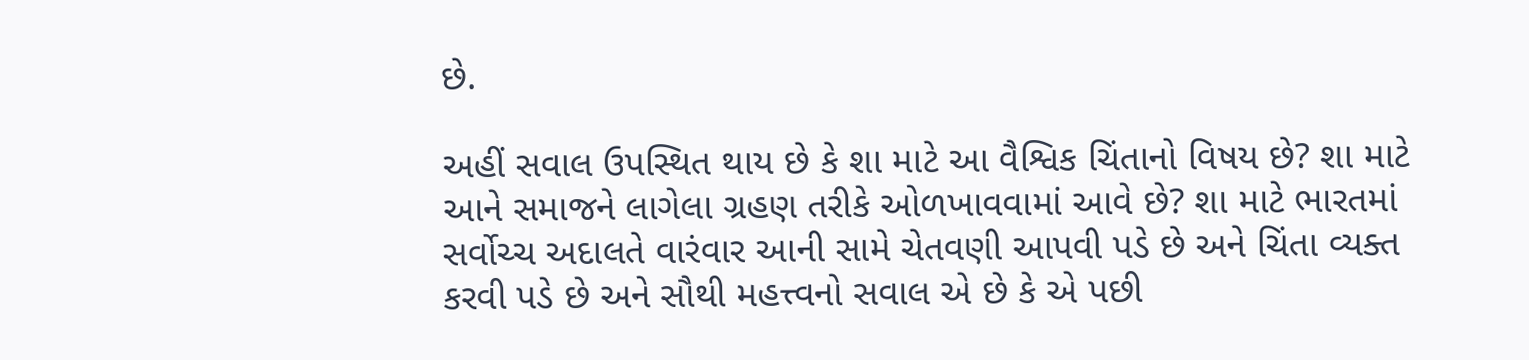છે.

અહીં સવાલ ઉપસ્થિત થાય છે કે શા માટે આ વૈશ્વિક ચિંતાનો વિષય છે? શા માટે આને સમાજને લાગેલા ગ્રહણ તરીકે ઓળખાવવામાં આવે છે? શા માટે ભારતમાં સર્વોચ્ચ અદાલતે વારંવાર આની સામે ચેતવણી આપવી પડે છે અને ચિંતા વ્યક્ત કરવી પડે છે અને સૌથી મહત્ત્વનો સવાલ એ છે કે એ પછી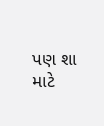પણ શા માટે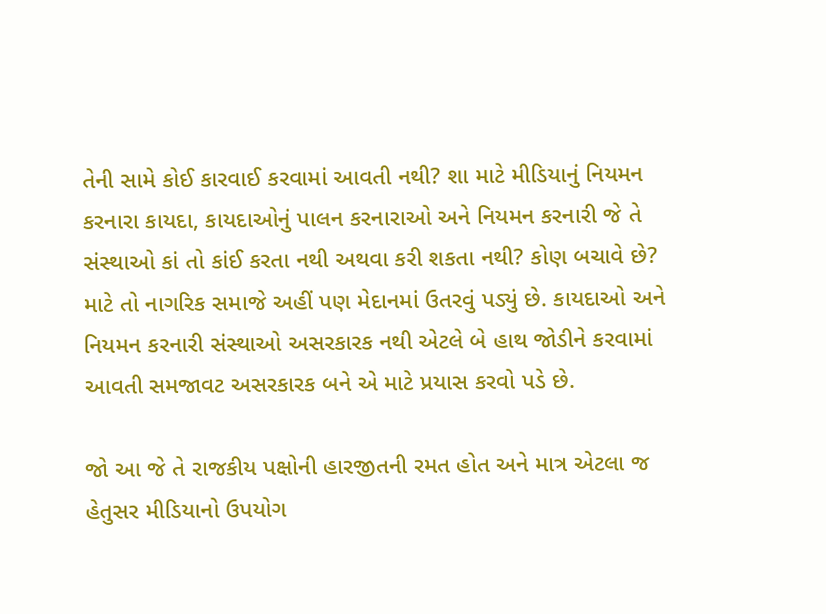તેની સામે કોઈ કારવાઈ કરવામાં આવતી નથી? શા માટે મીડિયાનું નિયમન કરનારા કાયદા, કાયદાઓનું પાલન કરનારાઓ અને નિયમન કરનારી જે તે સંસ્થાઓ કાં તો કાંઈ કરતા નથી અથવા કરી શકતા નથી? કોણ બચાવે છે? માટે તો નાગરિક સમાજે અહીં પણ મેદાનમાં ઉતરવું પડ્યું છે. કાયદાઓ અને નિયમન કરનારી સંસ્થાઓ અસરકારક નથી એટલે બે હાથ જોડીને કરવામાં આવતી સમજાવટ અસરકારક બને એ માટે પ્રયાસ કરવો પડે છે.

જો આ જે તે રાજકીય પક્ષોની હારજીતની રમત હોત અને માત્ર એટલા જ હેતુસર મીડિયાનો ઉપયોગ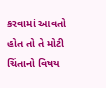કરવામાં આવતો હોત તો તે મોટી ચિંતાનો વિષય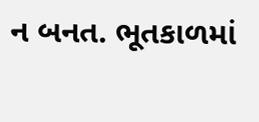ન બનત. ભૂતકાળમાં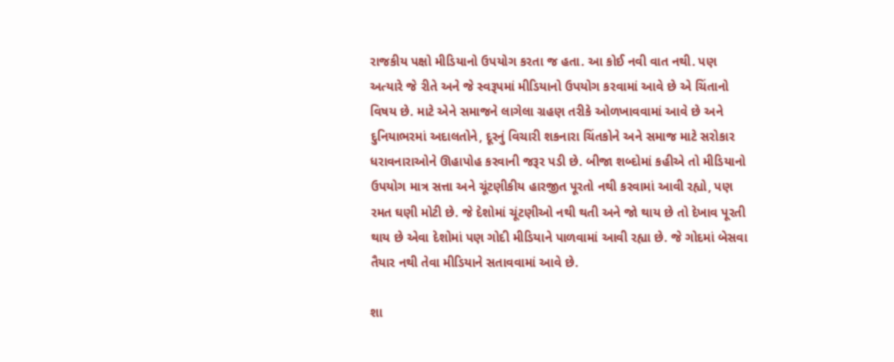રાજકીય પક્ષો મીડિયાનો ઉપયોગ કરતા જ હતા. આ કોઈ નવી વાત નથી. પણ અત્યારે જે રીતે અને જે સ્વરૂપમાં મીડિયાનો ઉપયોગ કરવામાં આવે છે એ ચિંતાનો વિષય છે. માટે એને સમાજને લાગેલા ગ્રહણ તરીકે ઓળખાવવામાં આવે છે અને દુનિયાભરમાં અદાલતોને, દૂરનું વિચારી શકનારા ચિંતકોને અને સમાજ માટે સરોકાર ધરાવનારાઓને ઊહાપોહ કરવાની જરૂર પડી છે. બીજા શબ્દોમાં કહીએ તો મીડિયાનો ઉપયોગ માત્ર સત્તા અને ચૂંટણીકીય હારજીત પૂરતો નથી કરવામાં આવી રહ્યો, પણ રમત ઘણી મોટી છે. જે દેશોમાં ચૂંટણીઓ નથી થતી અને જો થાય છે તો દેખાવ પૂરતી થાય છે એવા દેશોમાં પણ ગોદી મીડિયાને પાળવામાં આવી રહ્યા છે. જે ગોદમાં બેસવા તૈયાર નથી તેવા મીડિયાને સતાવવામાં આવે છે.

શા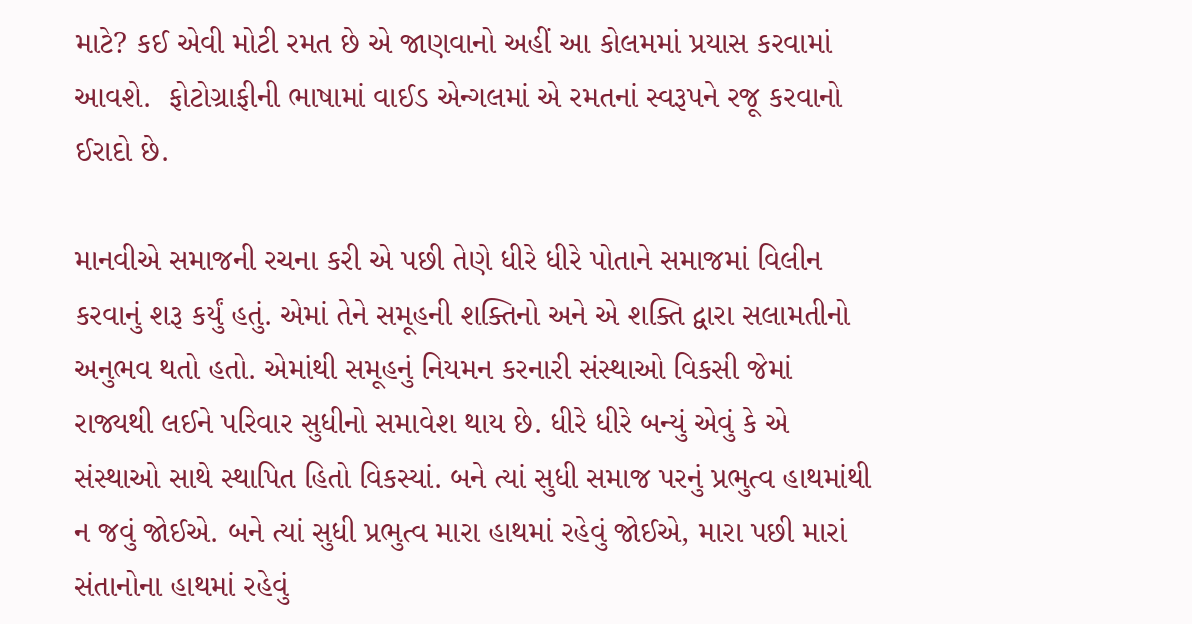માટે? કઈ એવી મોટી રમત છે એ જાણવાનો અહીં આ કોલમમાં પ્રયાસ કરવામાં આવશે.  ફોટોગ્રાફીની ભાષામાં વાઈડ એન્ગલમાં એ રમતનાં સ્વરૂપને રજૂ કરવાનો ઈરાદો છે.

માનવીએ સમાજની રચના કરી એ પછી તેણે ધીરે ધીરે પોતાને સમાજમાં વિલીન કરવાનું શરૂ કર્યું હતું. એમાં તેને સમૂહની શક્તિનો અને એ શક્તિ દ્વારા સલામતીનો અનુભવ થતો હતો. એમાંથી સમૂહનું નિયમન કરનારી સંસ્થાઓ વિકસી જેમાં રાજ્યથી લઈને પરિવાર સુધીનો સમાવેશ થાય છે. ધીરે ધીરે બન્યું એવું કે એ સંસ્થાઓ સાથે સ્થાપિત હિતો વિકસ્યાં. બને ત્યાં સુધી સમાજ પરનું પ્રભુત્વ હાથમાંથી ન જવું જોઈએ. બને ત્યાં સુધી પ્રભુત્વ મારા હાથમાં રહેવું જોઈએ, મારા પછી મારાં સંતાનોના હાથમાં રહેવું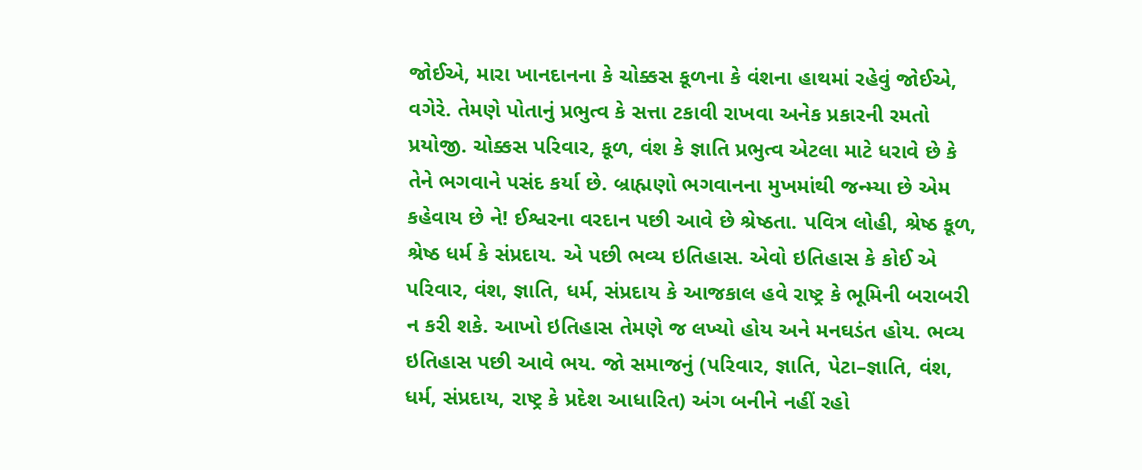જોઈએ, મારા ખાનદાનના કે ચોક્કસ કૂળના કે વંશના હાથમાં રહેવું જોઈએ, વગેરે. તેમણે પોતાનું પ્રભુત્વ કે સત્તા ટકાવી રાખવા અનેક પ્રકારની રમતો પ્રયોજી. ચોક્કસ પરિવાર, કૂળ, વંશ કે જ્ઞાતિ પ્રભુત્વ એટલા માટે ધરાવે છે કે તેને ભગવાને પસંદ કર્યા છે. બ્રાહ્મણો ભગવાનના મુખમાંથી જન્મ્યા છે એમ કહેવાય છે ને! ઈશ્વરના વરદાન પછી આવે છે શ્રેષ્ઠતા. પવિત્ર લોહી, શ્રેષ્ઠ કૂળ, શ્રેષ્ઠ ધર્મ કે સંપ્રદાય. એ પછી ભવ્ય ઇતિહાસ. એવો ઇતિહાસ કે કોઈ એ પરિવાર, વંશ, જ્ઞાતિ, ધર્મ, સંપ્રદાય કે આજકાલ હવે રાષ્ટ્ર કે ભૂમિની બરાબરી ન કરી શકે. આખો ઇતિહાસ તેમણે જ લખ્યો હોય અને મનઘડંત હોય. ભવ્ય ઇતિહાસ પછી આવે ભય. જો સમાજનું (પરિવાર, જ્ઞાતિ, પેટા–જ્ઞાતિ, વંશ, ધર્મ, સંપ્રદાય, રાષ્ટ્ર કે પ્રદેશ આધારિત) અંગ બનીને નહીં રહો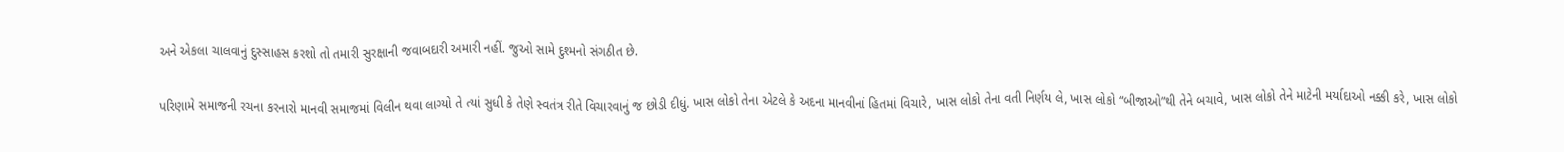અને એકલા ચાલવાનું દુસ્સાહસ કરશો તો તમારી સુરક્ષાની જવાબદારી અમારી નહીં. જુઓ સામે દુશ્મનો સંગઠીત છે.

પરિણામે સમાજની રચના કરનારો માનવી સમાજમાં વિલીન થવા લાગ્યો તે ત્યાં સુધી કે તેણે સ્વતંત્ર રીતે વિચારવાનું જ છોડી દીધું. ખાસ લોકો તેના એટલે કે અદના માનવીનાં હિતમાં વિચારે, ખાસ લોકો તેના વતી નિર્ણય લે, ખાસ લોકો “બીજાઓ”થી તેને બચાવે, ખાસ લોકો તેને માટેની મર્યાદાઓ નક્કી કરે, ખાસ લોકો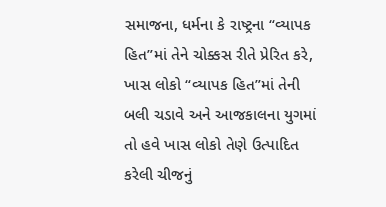સમાજના, ધર્મના કે રાષ્ટ્રના “વ્યાપક હિત”માં તેને ચોક્કસ રીતે પ્રેરિત કરે, ખાસ લોકો “વ્યાપક હિત”માં તેની બલી ચડાવે અને આજકાલના યુગમાં તો હવે ખાસ લોકો તેણે ઉત્પાદિત કરેલી ચીજનું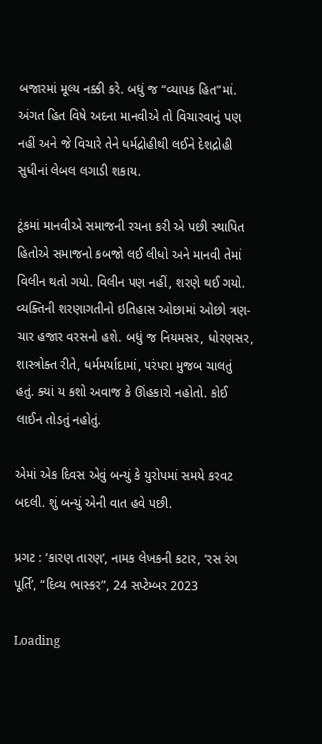બજારમાં મૂલ્ય નક્કી કરે. બધું જ “વ્યાપક હિત”માં. અંગત હિત વિષે અદના માનવીએ તો વિચારવાનું પણ નહીં અને જે વિચારે તેને ધર્મદ્રોહીથી લઈને દેશદ્રોહી સુધીનાં લેબલ લગાડી શકાય.

ટૂંકમાં માનવીએ સમાજની રચના કરી એ પછી સ્થાપિત હિતોએ સમાજનો કબજો લઈ લીધો અને માનવી તેમાં વિલીન થતો ગયો. વિલીન પણ નહીં, શરણે થઈ ગયો. વ્યક્તિની શરણાગતીનો ઇતિહાસ ઓછામાં ઓછો ત્રણ-ચાર હજાર વરસનો હશે. બધું જ નિયમસર, ધોરણસર, શાસ્ત્રોક્ત રીતે, ધર્મમર્યાદામાં, પરંપરા મુજબ ચાલતું હતું. ક્યાં ય કશો અવાજ કે ઊંહકારો નહોતો. કોઈ લાઈન તોડતું નહોતું.

એમાં એક દિવસ એવું બન્યું કે યુરોપમાં સમયે કરવટ બદલી. શું બન્યું એની વાત હવે પછી.

પ્રગટ : ‘કારણ તારણ’, નામક લેખકની કટાર, ‘રસ રંગ પૂર્તિ’, “દિવ્ય ભાસ્કર”, 24 સપ્ટેમ્બર 2023

Loading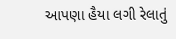આપણા હૈયા લગી રેલાતું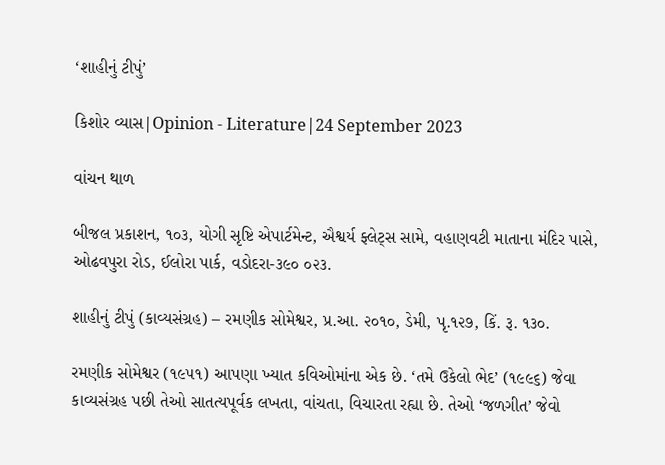‘શાહીનું ટીપું’

કિશોર વ્યાસ|Opinion - Literature|24 September 2023

વાંચન થાળ

બીજલ પ્રકાશન, ૧૦૩, યોગી સૃષ્ટિ એપાર્ટમેન્ટ, ઐશ્વર્ય ફ્લેટ્સ સામે, વહાણવટી માતાના મંદિર પાસે, ઓઢવપુરા રોડ, ઈલોરા પાર્ક, વડોદરા-૩૯૦ ૦૨૩.

શાહીનું ટીપું (કાવ્યસંગ્રહ) – રમણીક સોમેશ્વર, પ્ર.આ. ૨૦૧૦, ડેમી, પૃ.૧૨૭, કિં. રૂ. ૧૩૦.

રમણીક સોમેશ્વર (૧૯૫૧) આપણા ખ્યાત કવિઓમાંના એક છે. ‘તમે ઉકેલો ભેદ’ (૧૯૯૬) જેવા કાવ્યસંગ્રહ પછી તેઓ સાતત્યપૂર્વક લખતા, વાંચતા, વિચારતા રહ્યા છે. તેઓ ‘જળગીત’ જેવો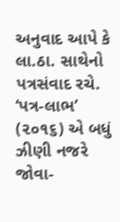અનુવાદ આપે કે લા.ઠા. સાથેનો પત્રસંવાદ રચે. ‘પત્ર-લાભ’ (૨૦૧૬) એ બધું ઝીણી નજરે જોવા-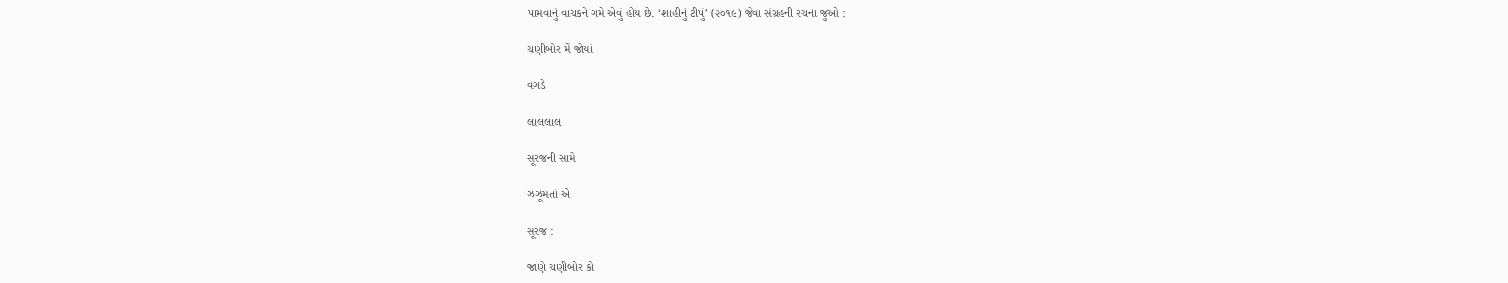પામવાનું વાચકને ગમે એવું હોય છે. ‘શાહીનું ટીપું’ (૨૦૧૯) જેવા સંગ્રહની રચના જુઓ :

ચણીબોર મેં જોયાં

વગડે

લાલલાલ

સૂરજની સામે

ઝઝૂમતાં એ

સૂરજ :

જાણે ચણીબોર કો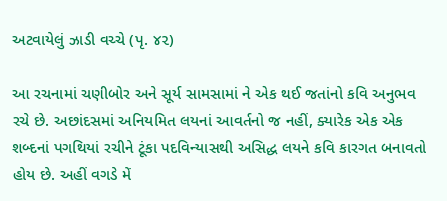અટવાયેલું ઝાડી વચ્ચે (પૃ. ૪૨)

આ રચનામાં ચણીબોર અને સૂર્ય સામસામાં ને એક થઈ જતાંનો કવિ અનુભવ રચે છે. અછાંદસમાં અનિયમિત લયનાં આવર્તનો જ નહીં, ક્યારેક એક એક શબ્દનાં પગથિયાં રચીને ટૂંકા પદવિન્યાસથી અસિદ્ધ લયને કવિ કારગત બનાવતો હોય છે. અહીં વગડે મેં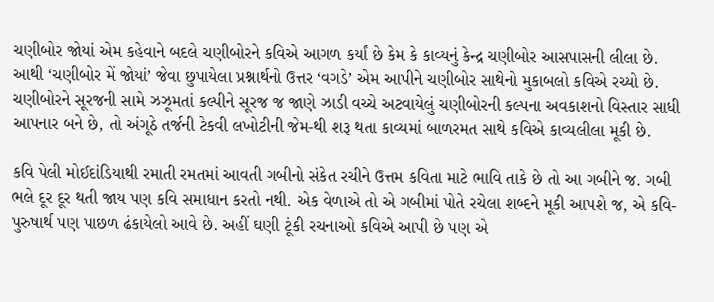ચણીબોર જોયાં એમ કહેવાને બદલે ચણીબોરને કવિએ આગળ કર્યાં છે કેમ કે કાવ્યનું કેન્દ્ર ચણીબોર આસપાસની લીલા છે. આથી ‘ચણીબોર મેં જોયાં’ જેવા છુપાયેલા પ્રશ્નાર્થનો ઉત્તર ‘વગડે’ એમ આપીને ચણીબોર સાથેનો મુકાબલો કવિએ રચ્યો છે. ચણીબોરને સૂરજની સામે ઝઝૂમતાં કલ્પીને સૂરજ જ જાણે ઝાડી વચ્ચે અટવાયેલું ચણીબોરની કલ્પના અવકાશનો વિસ્તાર સાધી આપનાર બને છે, તો અંગૂઠે તર્જની ટેકવી લખોટીની જેમ-થી શરૂ થતા કાવ્યમાં બાળરમત સાથે કવિએ કાવ્યલીલા મૂકી છે.

કવિ પેલી મોઈદાંડિયાથી રમાતી રમતમાં આવતી ગબીનો સંકેત રચીને ઉત્તમ કવિતા માટે ભાવિ તાકે છે તો આ ગબીને જ. ગબી ભલે દૂર દૂર થતી જાય પણ કવિ સમાધાન કરતો નથી. એક વેળાએ તો એ ગબીમાં પોતે રચેલા શબ્દને મૂકી આપશે જ, એ કવિ-પુરુષાર્થ પણ પાછળ ઢંકાયેલો આવે છે. અહીં ઘણી ટૂંકી રચનાઓ કવિએ આપી છે પણ એ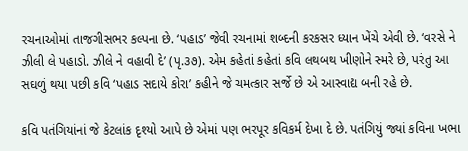રચનાઓમાં તાજગીસભર કલ્પના છે. ‘પહાડ’ જેવી રચનામાં શબ્દની કરકસર ધ્યાન ખેંચે એવી છે. ‘વરસે ને ઝીલી લે પહાડો. ઝીલે ને વહાવી દે’ (પૃ.૩૭). એમ કહેતાં કહેતાં કવિ લથબથ ખીણોને સ્મરે છે, પરંતુ આ સઘળું થયા પછી કવિ ‘પહાડ સદાયે કોરા’ કહીને જે ચમત્કાર સર્જે છે એ આસ્વાદ્ય બની રહે છે.

કવિ પતંગિયાંનાં જે કેટલાંક દૃશ્યો આપે છે એમાં પણ ભરપૂર કવિકર્મ દેખા દે છે. પતંગિયું જ્યાં કવિના ખભા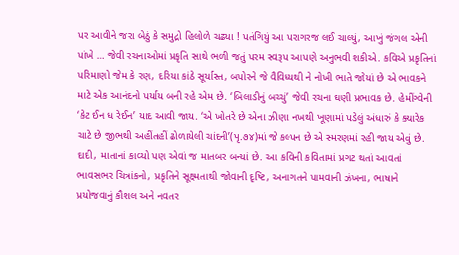પર આવીને જરા બેઠું કે સમુદ્રો હિલોળે ચઢ્યા ! પતંગિયું આ પરાગરજ લઈ ચાલ્યું, આખું જંગલ એની પાંખે … જેવી રચનાઓમાં પ્રકૃતિ સાથે ભળી જતું પરમ સ્વરૂપ આપણે અનુભવી શકીએ. કવિએ પ્રકૃતિનાં પરિમાણો જેમ કે રણ, દરિયા કાંઠે સૂર્યાસ્ત, બપોરને જે વૈવિધ્યથી ને નોખી ભાતે જોયાં છે એ ભાવકને માટે એક આનંદનો પર્યાય બની રહે એમ છે. ‘બિલાડીનું બચ્ચું’ જેવી રચના ઘણી પ્રભાવક છે. હેમીંગ્વેની ‘કેટ ઈન ધ રેઈન’ યાદ આવી જાય. ‘એ ખોતરે છે એના ઝીણા નખથી ખૂણામાં પડેલું અંધારું કે ક્યારેક ચાટે છે જીભથી અહીંતહીં ઢોળાયેલી ચાંદની’(પૃ.૭૪)માં જે કલ્પન છે એ સ્મરણમાં રહી જાય એવું છે. દાદી, માતાનાં કાવ્યો પણ એવાં જ માતબર બન્યાં છે. આ કવિની કવિતામાં પ્રગટ થતાં આવતાં ભાવસભર ચિત્રાંકનો, પ્રકૃતિને સૂક્ષ્મતાથી જોવાની દૃષ્ટિ, અનાગતને પામવાની ઝંખના, ભાષાને પ્રયોજવાનું કૌશલ અને નવતર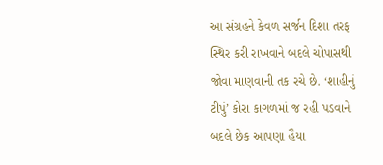આ સંગ્રહને કેવળ સર્જન દિશા તરફ સ્થિર કરી રાખવાને બદલે ચોપાસથી જોવા માણવાની તક રચે છે. ‘શાહીનું ટીપું’ કોરા કાગળમાં જ રહી પડવાને બદલે છેક આપણા હૈયા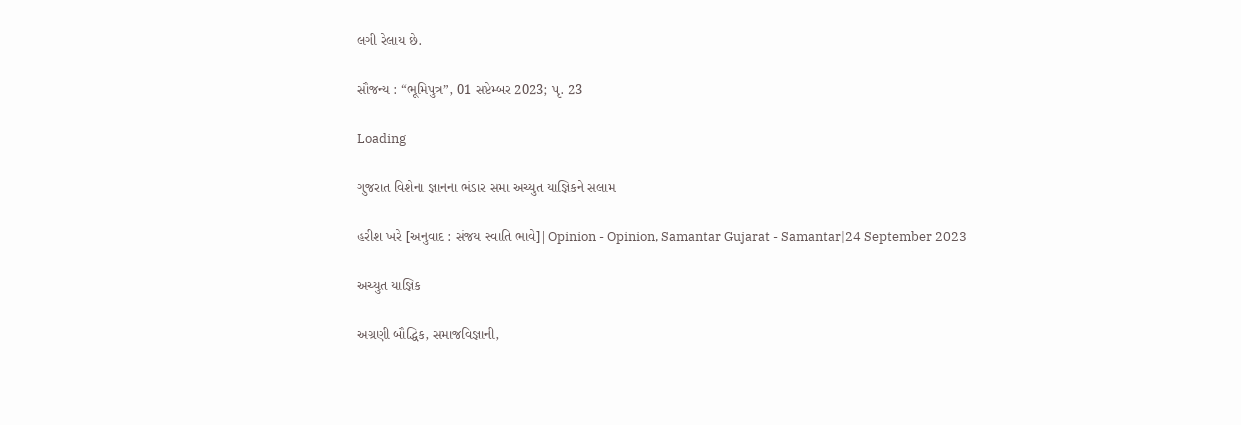લગી રેલાય છે.

સૌજન્ય : “ભૂમિપુત્ર”, 01 સપ્ટેમ્બર 2023; પૃ. 23

Loading

ગુજરાત વિશેના જ્ઞાનના ભંડાર સમા અચ્યુત યાજ્ઞિકને સલામ

હરીશ ખરે [અનુવાદ : સંજય સ્વાતિ ભાવે]|Opinion - Opinion, Samantar Gujarat - Samantar|24 September 2023

અચ્યુત યાજ્ઞિક

અગ્રણી બૌદ્ધિક, સમાજવિજ્ઞાની,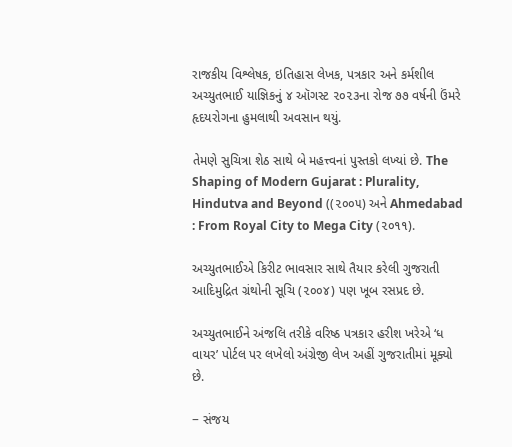રાજકીય વિશ્લેષક, ઇતિહાસ લેખક, પત્રકાર અને કર્મશીલ અચ્યુતભાઈ યાજ્ઞિકનું ૪ ઑગસ્ટ ૨૦૨૩ના રોજ ૭૭ વર્ષની ઉંમરે હૃદયરોગના હુમલાથી અવસાન થયું.

તેમણે સુચિત્રા શેઠ સાથે બે મહત્ત્વનાં પુસ્તકો લખ્યાં છે. The Shaping of Modern Gujarat : Plurality, Hindutva and Beyond ((૨૦૦૫) અને Ahmedabad : From Royal City to Mega City (૨૦૧૧).

અચ્યુતભાઈએ કિરીટ ભાવસાર સાથે તૈયાર કરેલી ગુજરાતી આદિમુદ્રિત ગ્રંથોની સૂચિ (૨૦૦૪) પણ ખૂબ રસપ્રદ છે.

અચ્યુતભાઈને અંજલિ તરીકે વરિષ્ઠ પત્રકાર હરીશ ખરેએ ‘ધ વાયર’ પોર્ટલ પર લખેલો અંગ્રેજી લેખ અહીં ગુજરાતીમાં મૂક્યો છે.

− સંજય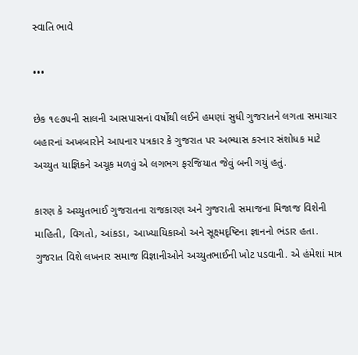સ્વાતિ ભાવે

•••

છેક ૧૯૭૫ની સાલની આસપાસનાં વર્ષોથી લઈને હમણાં સુધી ગુજરાતને લગતા સમાચાર બહારનાં અખબારોને આપનાર પત્રકાર કે ગુજરાત પર અભ્યાસ કરનાર સંશોધક માટે અચ્યુત યાજ્ઞિકને અચૂક મળવું એ લગભગ ફરજિયાત જેવું બની ગયું હતું.

કારણ કે અચ્યુતભાઈ ગુજરાતના રાજકારણ અને ગુજરાતી સમાજના મિજાજ વિશેની માહિતી, વિગતો, આંકડા, આખ્યાયિકાઓ અને સૂક્ષ્મદૃષ્ટિના જ્ઞાનનો ભંડાર હતા. ગુજરાત વિશે લખનાર સમાજ વિજ્ઞાનીઓને અચ્યુતભાઈની ખોટ પડવાની. એ હંમેશાં માત્ર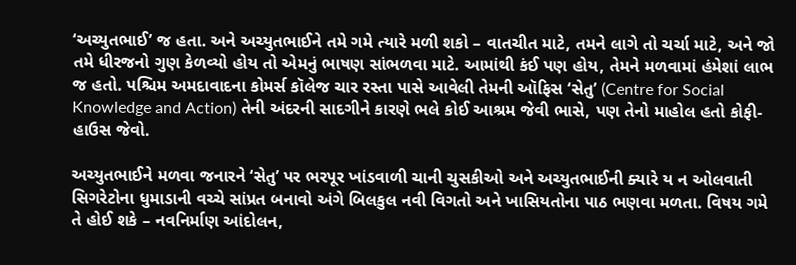‘અચ્યુતભાઈ’ જ હતા. અને અચ્યુતભાઈને તમે ગમે ત્યારે મળી શકો – વાતચીત માટે, તમને લાગે તો ચર્ચા માટે, અને જો તમે ધીરજનો ગુણ કેળવ્યો હોય તો એમનું ભાષણ સાંભળવા માટે. આમાંથી કંઈ પણ હોય, તેમને મળવામાં હંમેશાં લાભ જ હતો. પશ્ચિમ અમદાવાદના કોમર્સ કૉલેજ ચાર રસ્તા પાસે આવેલી તેમની ઑફિસ ‘સેતુ’ (Centre for Social Knowledge and Action) તેની અંદરની સાદગીને કારણે ભલે કોઈ આશ્રમ જેવી ભાસે, પણ તેનો માહોલ હતો કોફી-હાઉસ જેવો.

અચ્યુતભાઈને મળવા જનારને ‘સેતુ’ પર ભરપૂર ખાંડવાળી ચાની ચુસકીઓ અને અચ્યુતભાઈની ક્યારે ય ન ઓલવાતી સિગરેટોના ધુમાડાની વચ્ચે સાંપ્રત બનાવો અંગે બિલકુલ નવી વિગતો અને ખાસિયતોના પાઠ ભણવા મળતા. વિષય ગમે તે હોઈ શકે – નવનિર્માણ આંદોલન,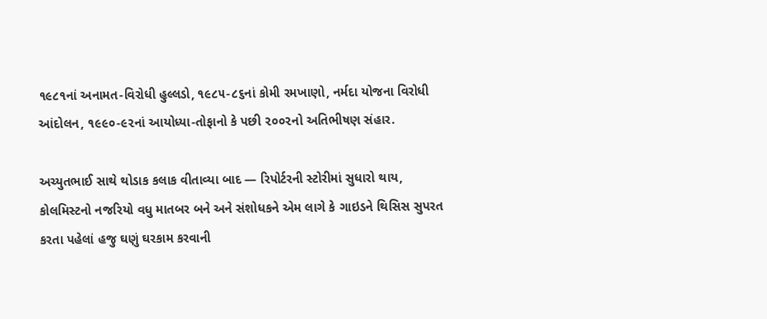૧૯૮૧નાં અનામત-વિરોધી હુલ્લડો, ૧૯૮૫-૮૬નાં કોમી રમખાણો, નર્મદા યોજના વિરોધી આંદોલન, ૧૯૯૦-૯૨નાં આયોધ્યા-તોફાનો કે પછી ૨૦૦૨નો અતિભીષણ સંહાર.

અચ્યુતભાઈ સાથે થોડાક કલાક વીતાવ્યા બાદ — રિપોર્ટરની સ્ટોરીમાં સુધારો થાય, કોલમિસ્ટનો નજરિયો વધુ માતબર બને અને સંશોધકને એમ લાગે કે ગાઇડને થિસિસ સુપરત કરતા પહેલાં હજુ ઘણું ઘરકામ કરવાની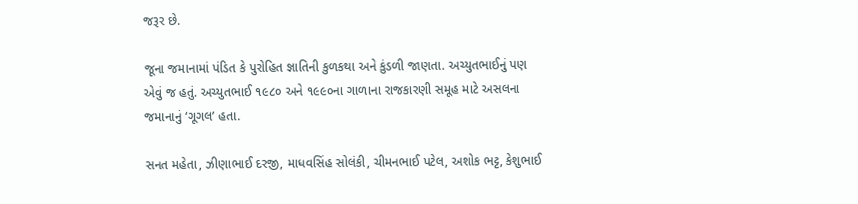જરૂર છે.

જૂના જમાનામાં પંડિત કે પુરોહિત જ્ઞાતિની કુળકથા અને કુંડળી જાણતા. અચ્યુતભાઈનું પણ એવું જ હતું. અચ્યુતભાઈ ૧૯૮૦ અને ૧૯૯૦ના ગાળાના રાજકારણી સમૂહ માટે અસલના જમાનાનું ‘ગૂગલ’ હતા.

સનત મહેતા, ઝીણાભાઈ દરજી, માધવસિંહ સોલંકી, ચીમનભાઈ પટેલ, અશોક ભટ્ટ, કેશુભાઈ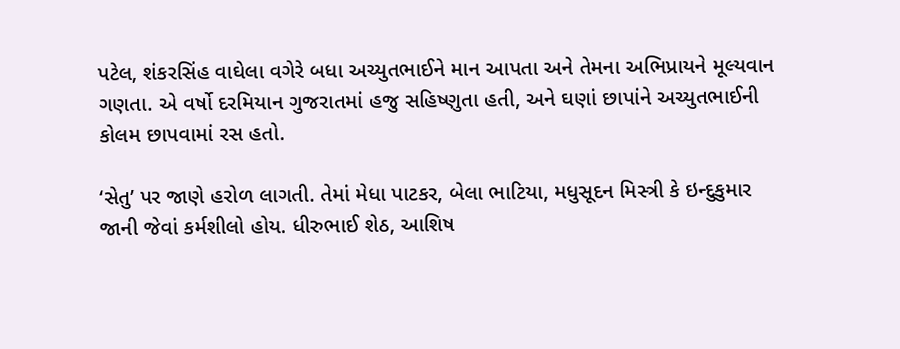પટેલ, શંકરસિંહ વાઘેલા વગેરે બધા અચ્યુતભાઈને માન આપતા અને તેમના અભિપ્રાયને મૂલ્યવાન ગણતા. એ વર્ષો દરમિયાન ગુજરાતમાં હજુ સહિષ્ણુતા હતી, અને ઘણાં છાપાંને અચ્યુતભાઈની કોલમ છાપવામાં રસ હતો.

‘સેતુ’ પર જાણે હરોળ લાગતી. તેમાં મેધા પાટકર, બેલા ભાટિયા, મધુસૂદન મિસ્ત્રી કે ઇન્દુકુમાર જાની જેવાં કર્મશીલો હોય. ધીરુભાઈ શેઠ, આશિષ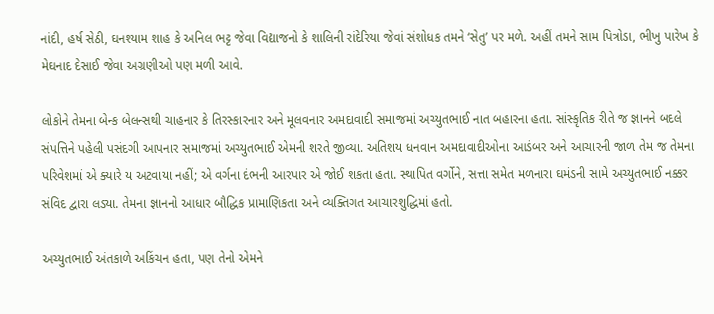નાંદી, હર્ષ સેઠી, ઘનશ્યામ શાહ કે અનિલ ભટ્ટ જેવા વિદ્યાજનો કે શાલિની રાંદેરિયા જેવાં સંશોધક તમને ‘સેતુ’ પર મળે. અહીં તમને સામ પિત્રોડા, ભીખુ પારેખ કે મેઘનાદ દેસાઈ જેવા અગ્રણીઓ પણ મળી આવે.

લોકોને તેમના બેન્ક બેલન્સથી ચાહનાર કે તિરસ્કારનાર અને મૂલવનાર અમદાવાદી સમાજમાં અચ્યુતભાઈ નાત બહારના હતા. સાંસ્કૃતિક રીતે જ જ્ઞાનને બદલે સંપત્તિને પહેલી પસંદગી આપનાર સમાજમાં અચ્યુતભાઈ એમની શરતે જીવ્યા. અતિશય ધનવાન અમદાવાદીઓના આડંબર અને આચારની જાળ તેમ જ તેમના પરિવેશમાં એ ક્યારે ય અટવાયા નહીં; એ વર્ગના દંભની આરપાર એ જોઈ શકતા હતા. સ્થાપિત વર્ગોને, સત્તા સમેત મળનારા ઘમંડની સામે અચ્યુતભાઈ નક્કર સંવિદ દ્વારા લડ્યા. તેમના જ્ઞાનનો આધાર બૌદ્ધિક પ્રામાણિકતા અને વ્યક્તિગત આચારશુદ્ધિમાં હતો.

અચ્યુતભાઈ અંતકાળે અકિંચન હતા, પણ તેનો એમને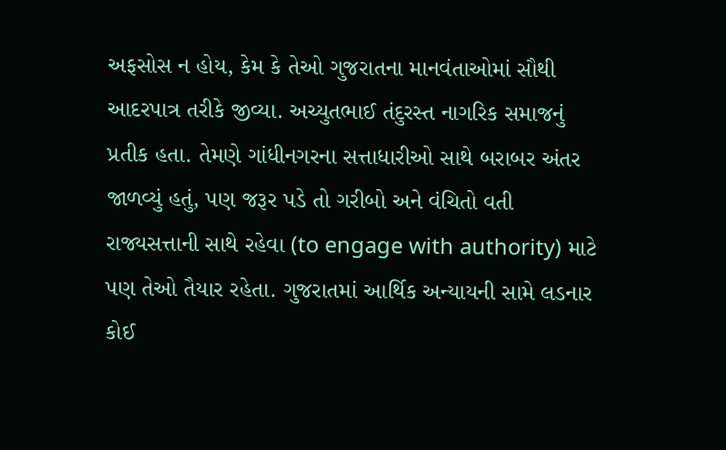અફસોસ ન હોય, કેમ કે તેઓ ગુજરાતના માનવંતાઓમાં સૌથી આદરપાત્ર તરીકે જીવ્યા. અચ્યુતભાઈ તંદુરસ્ત નાગરિક સમાજનું પ્રતીક હતા. તેમણે ગાંધીનગરના સત્તાધારીઓ સાથે બરાબર અંતર જાળવ્યું હતું, પણ જરૂર પડે તો ગરીબો અને વંચિતો વતી રાજ્યસત્તાની સાથે રહેવા (to engage with authority) માટે પણ તેઓ તૈયાર રહેતા. ગુજરાતમાં આર્થિક અન્યાયની સામે લડનાર કોઈ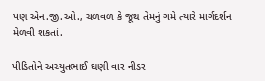પણ એન.જી.ઓ., ચળવળ કે જૂથ તેમનું ગમે ત્યારે માર્ગદર્શન મેળવી શકતાં.

પીડિતોને અચ્યુતભાઈ ઘણી વાર નીડર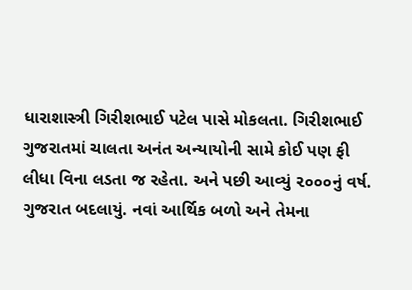ધારાશાસ્ત્રી ગિરીશભાઈ પટેલ પાસે મોકલતા. ગિરીશભાઈ ગુજરાતમાં ચાલતા અનંત અન્યાયોની સામે કોઈ પણ ફી લીધા વિના લડતા જ રહેતા. અને પછી આવ્યું ૨૦૦૦નું વર્ષ. ગુજરાત બદલાયું. નવાં આર્થિક બળો અને તેમના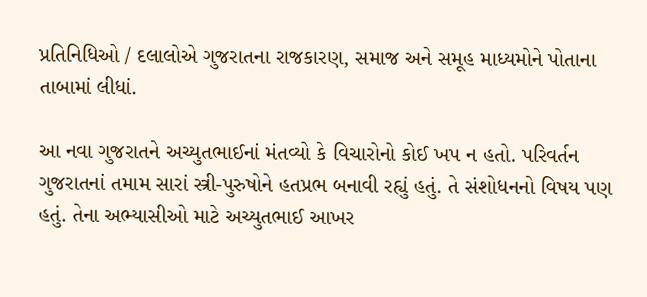પ્રતિનિધિઓ / દલાલોએ ગુજરાતના રાજકારણ, સમાજ અને સમૂહ માધ્યમોને પોતાના તાબામાં લીધાં.

આ નવા ગુજરાતને અચ્યુતભાઈનાં મંતવ્યો કે વિચારોનો કોઈ ખપ ન હતો. પરિવર્તન ગુજરાતનાં તમામ સારાં સ્ત્રી-પુરુષોને હતપ્રભ બનાવી રહ્યું હતું. તે સંશોધનનો વિષય પણ હતું. તેના અભ્યાસીઓ માટે અચ્યુતભાઈ આખર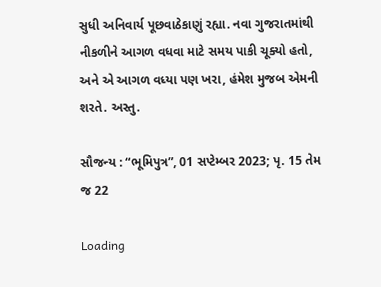સુધી અનિવાર્ય પૂછવાઠેકાણું રહ્યા. નવા ગુજરાતમાંથી નીકળીને આગળ વધવા માટે સમય પાકી ચૂક્યો હતો, અને એ આગળ વધ્યા પણ ખરા, હંમેશ મુજબ એમની શરતે. અસ્તુ.

સૌજન્ય : “ભૂમિપુત્ર”, 01 સપ્ટેમ્બર 2023; પૃ. 15 તેમ જ 22

Loading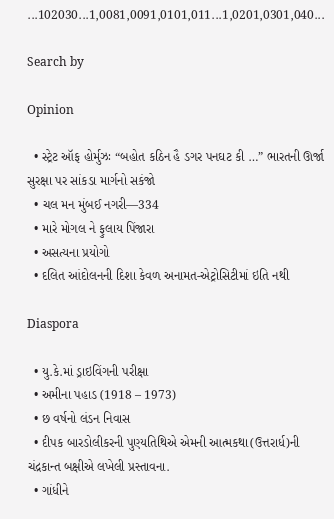...102030...1,0081,0091,0101,011...1,0201,0301,040...

Search by

Opinion

  • સ્ટ્રેટ ઑફ હોર્મુઝઃ “બહોત કઠિન હૈ ડગર પનઘટ કી …” ભારતની ઊર્જા સુરક્ષા પર સાંકડા માર્ગનો સકંજો
  • ચલ મન મુંબઈ નગરી—334
  • મારે મોગલ ને ફુલાય પિંજારા
  • અસત્યના પ્રયોગો
  • દલિત આંદોલનની દિશા કેવળ અનામત-એટ્રોસિટીમાં ઇતિ નથી

Diaspora

  • યુ.કે.માં ડ્રાઇવિંગની પરીક્ષા
  • અમીના પહાડ (1918 – 1973)
  • છ વર્ષનો લંડન નિવાસ
  • દીપક બારડોલીકરની પુણ્યતિથિએ એમની આત્મકથા(ઉત્તરાર્ધ)ની ચંદ્રકાન્ત બક્ષીએ લખેલી પ્રસ્તાવના.
  • ગાંધીને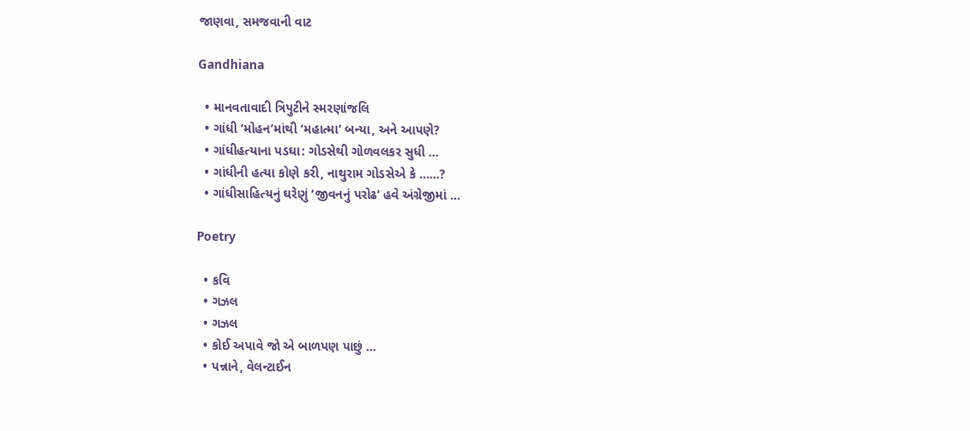જાણવા, સમજવાની વાટ

Gandhiana

  • માનવતાવાદી ત્રિપુટીને સ્મરણાંજલિ
  • ગાંધી ‘મોહન’માંથી ‘મહાત્મા’ બન્યા, અને આપણે?
  • ગાંધીહત્યાના પડઘા: ગોડસેથી ગોળવલકર સુધી …
  • ગાંધીની હત્યા કોણે કરી, નાથુરામ ગોડસેએ કે ……?
  • ગાંધીસાહિત્યનું ઘરેણું ‘જીવનનું પરોઢ’ હવે અંગ્રેજીમાં …

Poetry

  • કવિ
  • ગઝલ
  • ગઝલ
  • કોઈ અપાવે જો એ બાળપણ પાછું …
  • પન્નાને, વેલન્ટાઈન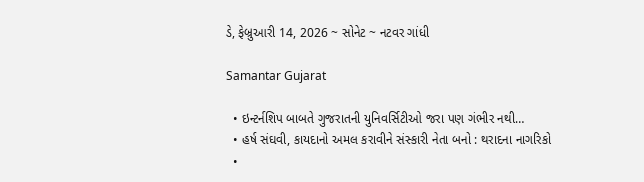ડે, ફેબ્રુઆરી 14, 2026 ~ સોનેટ ~ નટવર ગાંધી

Samantar Gujarat

  • ઇન્ટર્નશિપ બાબતે ગુજરાતની યુનિવર્સિટીઓ જરા પણ ગંભીર નથી…
  • હર્ષ સંઘવી, કાયદાનો અમલ કરાવીને સંસ્કારી નેતા બનો : થરાદના નાગરિકો
  •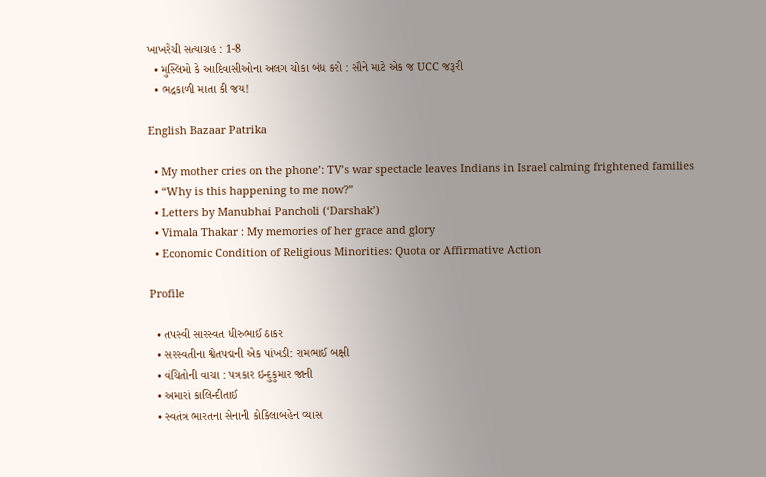ખાખરેચી સત્યાગ્રહ : 1-8
  • મુસ્લિમો કે આદિવાસીઓના અલગ ચોકા બંધ કરો : સૌને માટે એક જ UCC જરૂરી
  • ભદ્રકાળી માતા કી જય!

English Bazaar Patrika

  • My mother cries on the phone’: TV’s war spectacle leaves Indians in Israel calming frightened families
  • “Why is this happening to me now?”
  • Letters by Manubhai Pancholi (‘Darshak’)
  • Vimala Thakar : My memories of her grace and glory
  • Economic Condition of Religious Minorities: Quota or Affirmative Action

Profile

  • તપસ્વી સારસ્વત ધીરુભાઈ ઠાકર
  • સરસ્વતીના શ્વેતપદ્મની એક પાંખડી: રામભાઈ બક્ષી
  • વંચિતોની વાચા : પત્રકાર ઇન્દુકુમાર જાની
  • અમારાં કાલિન્દીતાઈ
  • સ્વતંત્ર ભારતના સેનાની કોકિલાબહેન વ્યાસ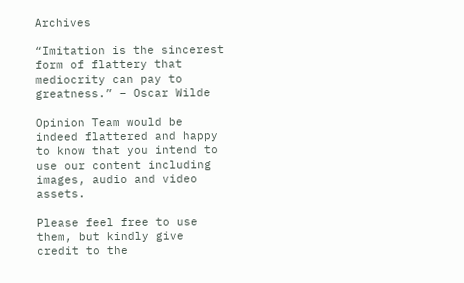Archives

“Imitation is the sincerest form of flattery that mediocrity can pay to greatness.” – Oscar Wilde

Opinion Team would be indeed flattered and happy to know that you intend to use our content including images, audio and video assets.

Please feel free to use them, but kindly give credit to the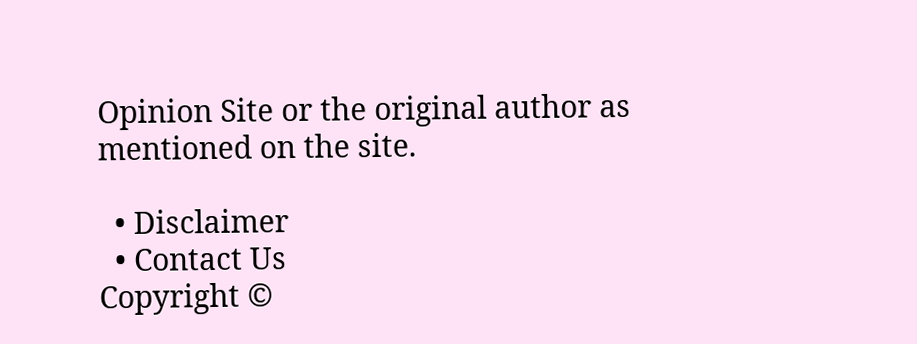Opinion Site or the original author as mentioned on the site.

  • Disclaimer
  • Contact Us
Copyright ©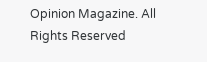Opinion Magazine. All Rights Reserved